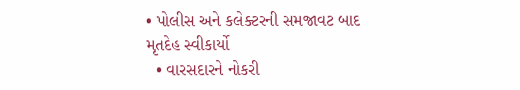• પોલીસ અને કલેક્ટરની સમજાવટ બાદ મૃતદેહ સ્વીકાર્યો
  • વારસદારને નોકરી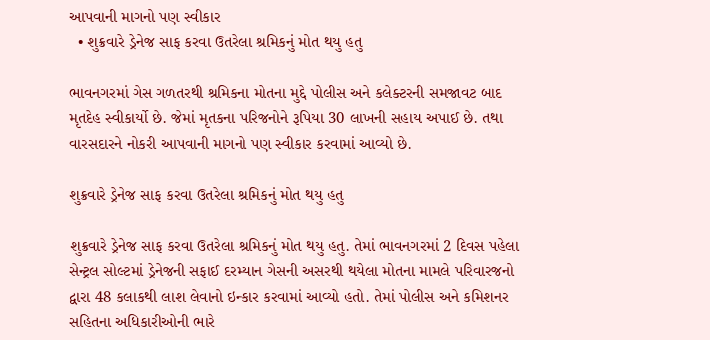આપવાની માગનો પણ સ્વીકાર
  • શુક્રવારે ડ્રેનેજ સાફ કરવા ઉતરેલા શ્રમિકનું મોત થયુ હતુ

ભાવનગરમાં ગેસ ગળતરથી શ્રમિકના મોતના મુદ્દે પોલીસ અને કલેક્ટરની સમજાવટ બાદ મૃતદેહ સ્વીકાર્યો છે. જેમાં મૃતકના પરિજનોને રૂપિયા 30 લાખની સહાય અપાઈ છે. તથા વારસદારને નોકરી આપવાની માગનો પણ સ્વીકાર કરવામાં આવ્યો છે.

શુક્રવારે ડ્રેનેજ સાફ કરવા ઉતરેલા શ્રમિકનું મોત થયુ હતુ

શુક્રવારે ડ્રેનેજ સાફ કરવા ઉતરેલા શ્રમિકનું મોત થયુ હતુ. તેમાં ભાવનગરમાં 2 દિવસ પહેલા સેન્ટ્રલ સોલ્ટમાં ડ્રેનેજની સફાઈ દરમ્યાન ગેસની અસરથી થયેલા મોતના મામલે પરિવારજનો દ્વારા 48 કલાકથી લાશ લેવાનો ઇન્કાર કરવામાં આવ્યો હતો. તેમાં પોલીસ અને કમિશનર સહિતના અધિકારીઓની ભારે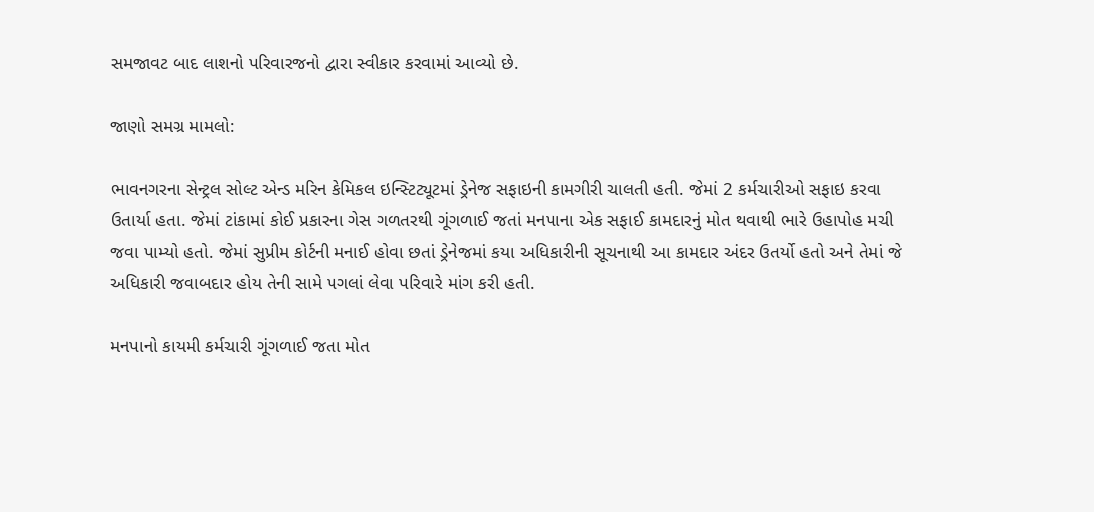સમજાવટ બાદ લાશનો પરિવારજનો દ્વારા સ્વીકાર કરવામાં આવ્યો છે.

જાણો સમગ્ર મામલો:

ભાવનગરના સેન્ટ્રલ સોલ્ટ એન્ડ મરિન કેમિકલ ઇન્સ્ટિટ્યૂટમાં ડ્રેનેજ સફાઇની કામગીરી ચાલતી હતી. જેમાં 2 કર્મચારીઓ સફાઇ કરવા ઉતાર્યા હતા. જેમાં ટાંકામાં કોઈ પ્રકારના ગેસ ગળતરથી ગૂંગળાઈ જતાં મનપાના એક સફાઈ કામદારનું મોત થવાથી ભારે ઉહાપોહ મચી જવા પામ્યો હતો. જેમાં સુપ્રીમ કોર્ટની મનાઈ હોવા છતાં ડ્રેનેજમાં કયા અધિકારીની સૂચનાથી આ કામદાર અંદર ઉતર્યો હતો અને તેમાં જે અધિકારી જવાબદાર હોય તેની સામે પગલાં લેવા પરિવારે માંગ કરી હતી.

મનપાનો કાયમી કર્મચારી ગૂંગળાઈ જતા મોત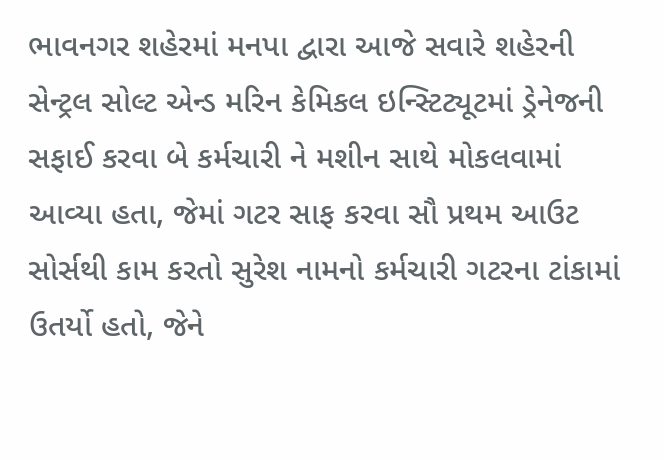ભાવનગર શહેરમાં મનપા દ્વારા આજે સવારે શહેરની સેન્ટ્રલ સોલ્ટ એન્ડ મરિન કેમિકલ ઇન્સ્ટિટ્યૂટમાં ડ્રેનેજની સફાઈ કરવા બે કર્મચારી ને મશીન સાથે મોકલવામાં આવ્યા હતા, જેમાં ગટર સાફ કરવા સૌ પ્રથમ આઉટ સોર્સથી કામ કરતો સુરેશ નામનો કર્મચારી ગટરના ટાંકામાં ઉતર્યો હતો, જેને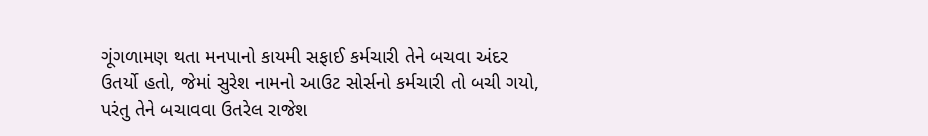ગૂંગળામણ થતા મનપાનો કાયમી સફાઈ કર્મચારી તેને બચવા અંદર ઉતર્યો હતો, જેમાં સુરેશ નામનો આઉટ સોર્સનો કર્મચારી તો બચી ગયો, પરંતુ તેને બચાવવા ઉતરેલ રાજેશ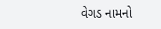વેગડ નામનો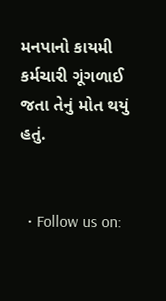મનપાનો કાયમી કર્મચારી ગૂંગળાઈ જતા તેનું મોત થયું હતું.


  • Follow us on: